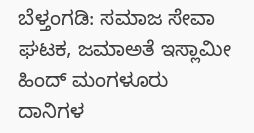ಬೆಳ್ತಂಗಡಿ: ಸಮಾಜ ಸೇವಾ ಘಟಕ, ಜಮಾಅತೆ ಇಸ್ಲಾಮೀ ಹಿಂದ್ ಮಂಗಳೂರು ದಾನಿಗಳ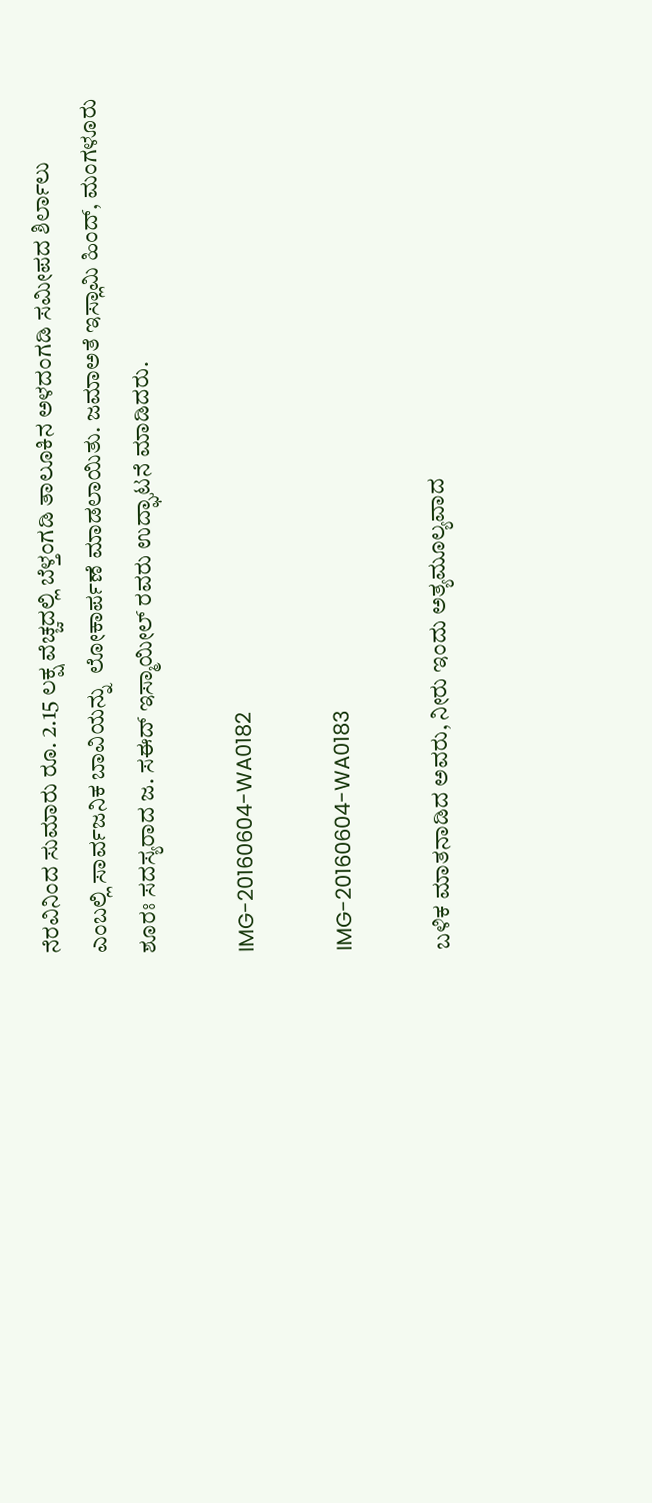ನೆರವಿನಿಂದ ಸುಮಾರು ರೂ. 2.15 ಲಕ್ಷ ವೆಚ್ಚದಲ್ಲಿ ಬೆಳ್ತಂಗಡಿ ತಾಲೂಕಿನ ಅಳದಂಗಡಿ ಸಮೀಪದ ಶಿರ್ಲಾಲು ಎಂಬಲ್ಲಿ ಸಾರ್ವಜನಿಕ ಬಾವಿಯನ್ನು  ಲೋಕಾರ್ಪಣೆ ಮಾಡಲಾಯಿತು. ಜಮಾಅತೆ ಇಸ್ಲಾಮಿ ಹಿಂದ್, ಮಂಗಳೂರು ಶೂರಃ ಸದಸ್ಯರಾದ ಜ. ಸಈದ್ ಇಸ್ಮಾಯೀಲ್ ರವರು ಉದ್ಘಾಟನೆ ಮಾಡಿದರು.

IMG-20160604-WA0182

IMG-20160604-WA0183

ಬಳಿಕ ಮಾತನಾಡಿದ ಅವರು, ನೀರು ಇಂದು ಅತ್ಯಮೂಲ್ಯವಾದ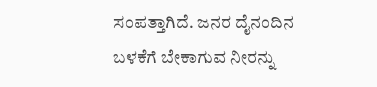ಸಂಪತ್ತಾಗಿದೆ. ಜನರ ದೈನಂದಿನ ಬಳಕೆಗೆ ಬೇಕಾಗುವ ನೀರನ್ನು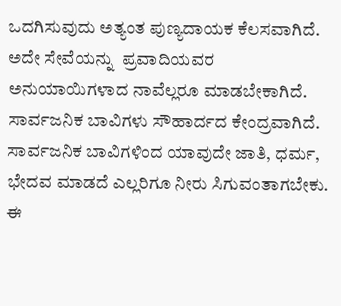ಒದಗಿಸುವುದು ಅತ್ಯಂತ ಪುಣ್ಯದಾಯಕ ಕೆಲಸವಾಗಿದೆ.  ಅದೇ ಸೇವೆಯನ್ನು  ಪ್ರವಾದಿಯವರ ಅನುಯಾಯಿಗಳಾದ ನಾವೆಲ್ಲರೂ ಮಾಡಬೇಕಾಗಿದೆ. ಸಾರ್ವಜನಿಕ ಬಾವಿಗಳು ಸೌಹಾರ್ದದ ಕೇಂದ್ರವಾಗಿದೆ. ಸಾರ್ವಜನಿಕ ಬಾವಿಗಳಿಂದ ಯಾವುದೇ ಜಾತಿ, ಧರ್ಮ, ಭೇದವ ಮಾಡದೆ ಎಲ್ಲರಿಗೂ ನೀರು ಸಿಗುವಂತಾಗಬೇಕು. ಈ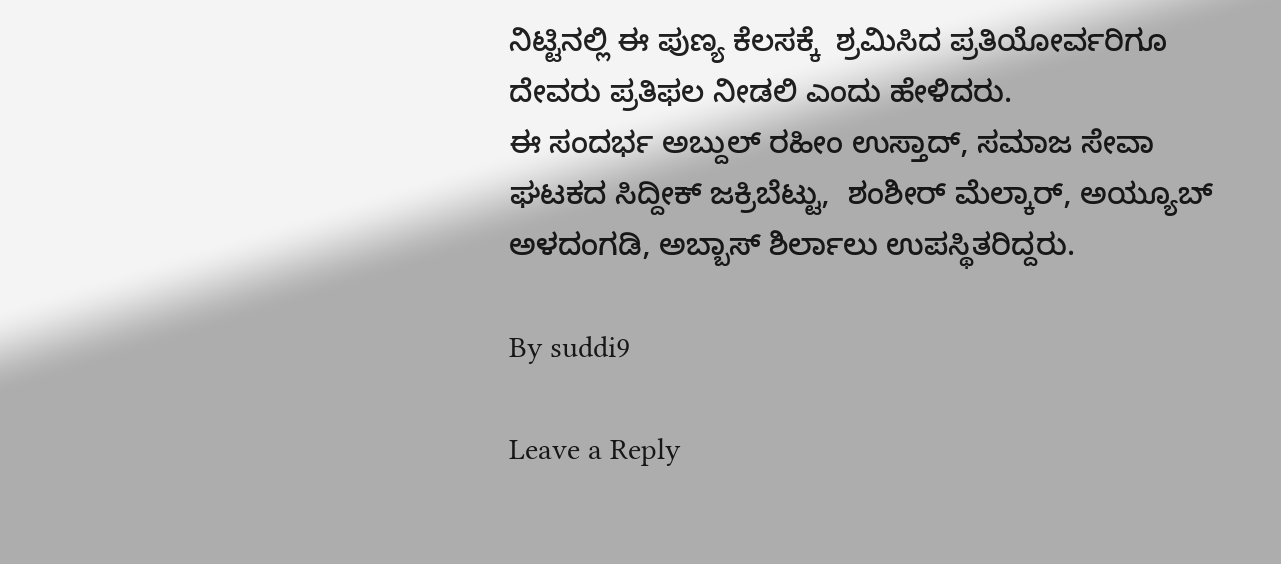ನಿಟ್ಟಿನಲ್ಲಿ ಈ ಪುಣ್ಯ ಕೆಲಸಕ್ಕೆ  ಶ್ರಮಿಸಿದ ಪ್ರತಿಯೋರ್ವರಿಗೂ ದೇವರು ಪ್ರತಿಫಲ ನೀಡಲಿ ಎಂದು ಹೇಳಿದರು.
ಈ ಸಂದರ್ಭ ಅಬ್ದುಲ್ ರಹೀಂ ಉಸ್ತಾದ್, ಸಮಾಜ ಸೇವಾ ಘಟಕದ ಸಿದ್ದೀಕ್ ಜಕ್ರಿಬೆಟ್ಟು,  ಶಂಶೀರ್ ಮೆಲ್ಕಾರ್, ಅಯ್ಯೂಬ್ ಅಳದಂಗಡಿ, ಅಬ್ಬಾಸ್ ಶಿರ್ಲಾಲು ಉಪಸ್ಥಿತರಿದ್ದರು.

By suddi9

Leave a Reply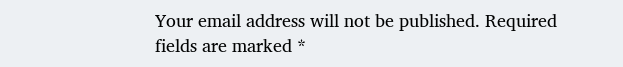Your email address will not be published. Required fields are marked *